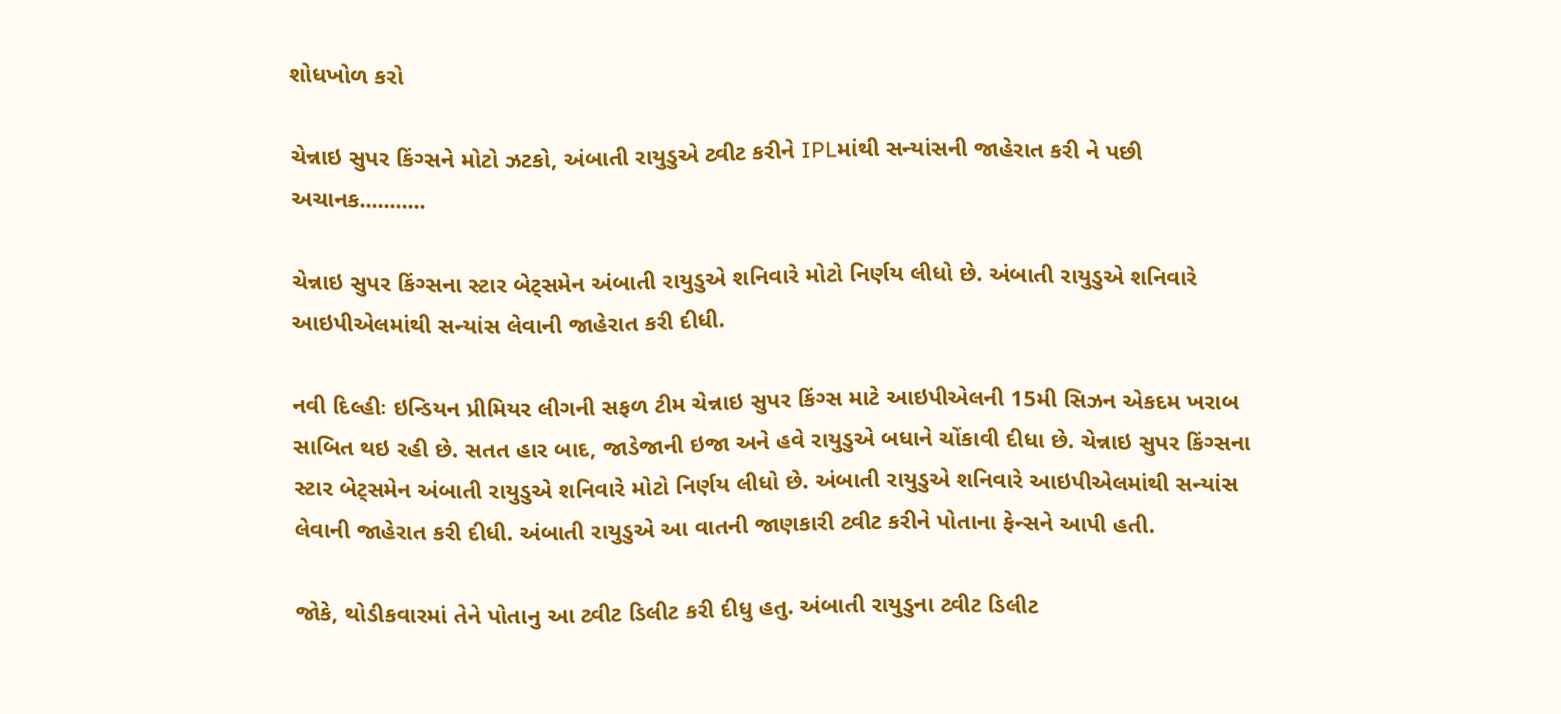શોધખોળ કરો

ચેન્નાઇ સુપર કિંગ્સને મોટો ઝટકો, અંબાતી રાયુડુએ ટ્વીટ કરીને IPLમાંથી સન્યાંસની જાહેરાત કરી ને પછી અચાનક...........

ચેન્નાઇ સુપર કિંગ્સના સ્ટાર બેટ્સમેન અંબાતી રાયુડુએ શનિવારે મોટો નિર્ણય લીધો છે. અંબાતી રાયુડુએ શનિવારે આઇપીએલમાંથી સન્યાંસ લેવાની જાહેરાત કરી દીધી.

નવી દિલ્હીઃ ઇન્ડિયન પ્રીમિયર લીગની સફળ ટીમ ચેન્નાઇ સુપર કિંગ્સ માટે આઇપીએલની 15મી સિઝન એકદમ ખરાબ સાબિત થઇ રહી છે. સતત હાર બાદ, જાડેજાની ઇજા અને હવે રાયુડુએ બધાને ચોંકાવી દીધા છે. ચેન્નાઇ સુપર કિંગ્સના સ્ટાર બેટ્સમેન અંબાતી રાયુડુએ શનિવારે મોટો નિર્ણય લીધો છે. અંબાતી રાયુડુએ શનિવારે આઇપીએલમાંથી સન્યાંસ લેવાની જાહેરાત કરી દીધી. અંબાતી રાયુડુએ આ વાતની જાણકારી ટ્વીટ કરીને પોતાના ફેન્સને આપી હતી.

જોકે, થોડીકવારમાં તેને પોતાનુ આ ટ્વીટ ડિલીટ કરી દીધુ હતુ. અંબાતી રાયુડુના ટ્વીટ ડિલીટ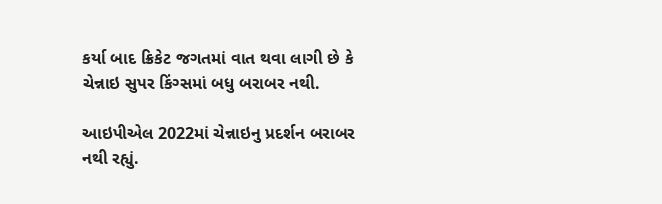કર્યા બાદ ક્રિકેટ જગતમાં વાત થવા લાગી છે કે ચેન્નાઇ સુપર કિંગ્સમાં બધુ બરાબર નથી.

આઇપીએલ 2022માં ચેન્નાઇનુ પ્રદર્શન બરાબર નથી રહ્યું.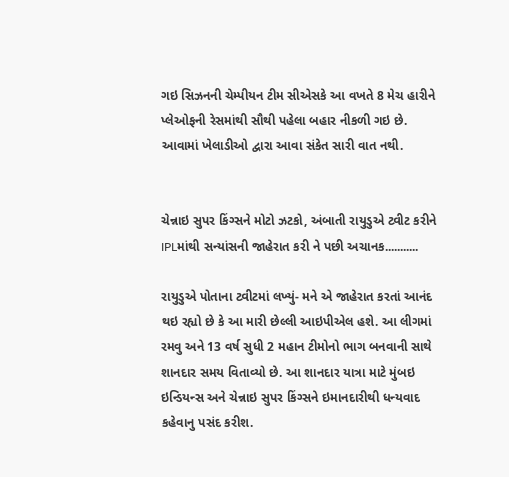ગઇ સિઝનની ચેમ્પીયન ટીમ સીએસકે આ વખતે 8 મેચ હારીને પ્લેઓફની રેસમાંથી સૌથી પહેલા બહાર નીકળી ગઇ છે. આવામાં ખેલાડીઓ દ્વારા આવા સંકેત સારી વાત નથી.


ચેન્નાઇ સુપર કિંગ્સને મોટો ઝટકો, અંબાતી રાયુડુએ ટ્વીટ કરીને IPLમાંથી સન્યાંસની જાહેરાત કરી ને પછી અચાનક...........

રાયુડુએ પોતાના ટ્વીટમાં લખ્યું- મને એ જાહેરાત કરતાં આનંદ થઇ રહ્યો છે કે આ મારી છેલ્લી આઇપીએલ હશે. આ લીગમાં રમવુ અને 13 વર્ષ સુધી 2 મહાન ટીમોનો ભાગ બનવાની સાથે શાનદાર સમય વિતાવ્યો છે. આ શાનદાર યાત્રા માટે મુંબઇ ઇન્ડિયન્સ અને ચેન્નાઇ સુપર કિંગ્સને ઇમાનદારીથી ધન્યવાદ કહેવાનુ પસંદ કરીશ.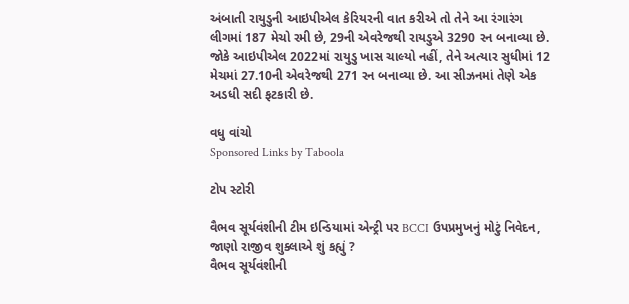અંબાતી રાયુડુની આઇપીએલ કેરિયરની વાત કરીએ તો તેને આ રંગારંગ લીગમાં 187 મેચો રમી છે, 29ની એવરેજથી રાયડુએ 3290 રન બનાવ્યા છે. જોકે આઇપીએલ 2022માં રાયુડુ ખાસ ચાલ્યો નહીં, તેને અત્યાર સુધીમાં 12 મેચમાં 27.10ની એવરેજથી 271 રન બનાવ્યા છે. આ સીઝનમાં તેણે એક અડધી સદી ફટકારી છે.

વધુ વાંચો
Sponsored Links by Taboola

ટોપ સ્ટોરી

વૈભવ સૂર્યવંશીની ટીમ ઇન્ડિયામાં એન્ટ્રી પર BCCI ઉપપ્રમુખનું મોટું નિવેદન, જાણો રાજીવ શુક્લાએ શું કહ્યું ?
વૈભવ સૂર્યવંશીની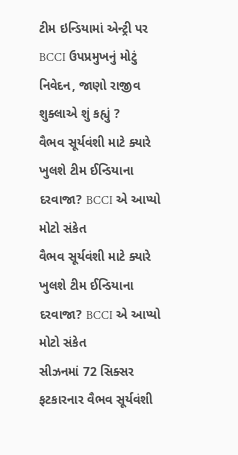ટીમ ઇન્ડિયામાં એન્ટ્રી પર BCCI ઉપપ્રમુખનું મોટું નિવેદન, જાણો રાજીવ શુક્લાએ શું કહ્યું ?
વૈભવ સૂર્યવંશી માટે ક્યારે ખુલશે ટીમ ઈન્ડિયાના દરવાજા? BCCI એ આપ્યો મોટો સંકેત
વૈભવ સૂર્યવંશી માટે ક્યારે ખુલશે ટીમ ઈન્ડિયાના દરવાજા? BCCI એ આપ્યો મોટો સંકેત
સીઝનમાં 72 સિક્સર ફટકારનાર વૈભવ સૂર્યવંશી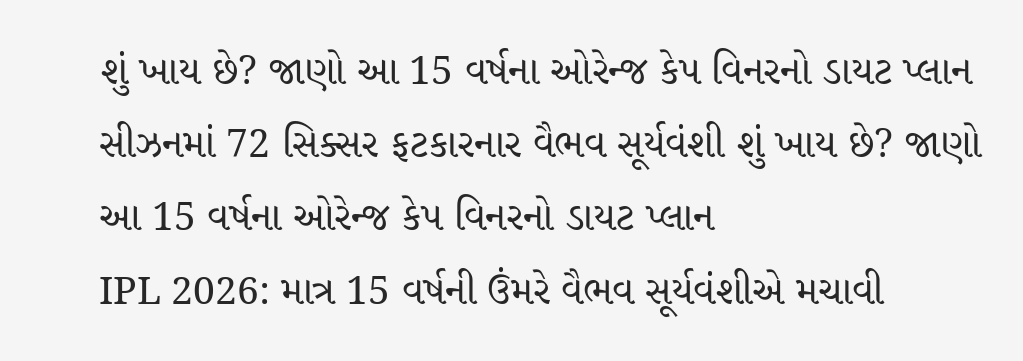શું ખાય છે? જાણો આ 15 વર્ષના ઓરેન્જ કેપ વિનરનો ડાયટ પ્લાન
સીઝનમાં 72 સિક્સર ફટકારનાર વૈભવ સૂર્યવંશી શું ખાય છે? જાણો આ 15 વર્ષના ઓરેન્જ કેપ વિનરનો ડાયટ પ્લાન
IPL 2026: માત્ર 15 વર્ષની ઉંમરે વૈભવ સૂર્યવંશીએ મચાવી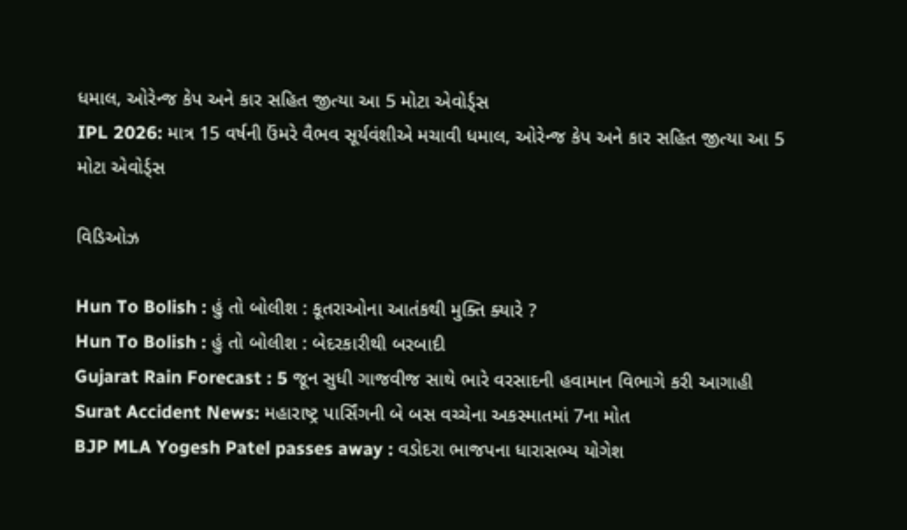ધમાલ, ઓરેન્જ કેપ અને કાર સહિત જીત્યા આ 5 મોટા એવોર્ડ્સ
IPL 2026: માત્ર 15 વર્ષની ઉંમરે વૈભવ સૂર્યવંશીએ મચાવી ધમાલ, ઓરેન્જ કેપ અને કાર સહિત જીત્યા આ 5 મોટા એવોર્ડ્સ

વિડિઓઝ

Hun To Bolish : હું તો બોલીશ : કૂતરાઓના આતંકથી મુક્તિ ક્યારે ?
Hun To Bolish : હું તો બોલીશ : બેદરકારીથી બરબાદી
Gujarat Rain Forecast : 5 જૂન સુધી ગાજવીજ સાથે ભારે વરસાદની હવામાન વિભાગે કરી આગાહી
Surat Accident News: મહારાષ્ટ્ર પાર્સિંગની બે બસ વચ્ચેના અકસ્માતમાં 7ના મોત
BJP MLA Yogesh Patel passes away : વડોદરા ભાજપના ધારાસભ્ય યોગેશ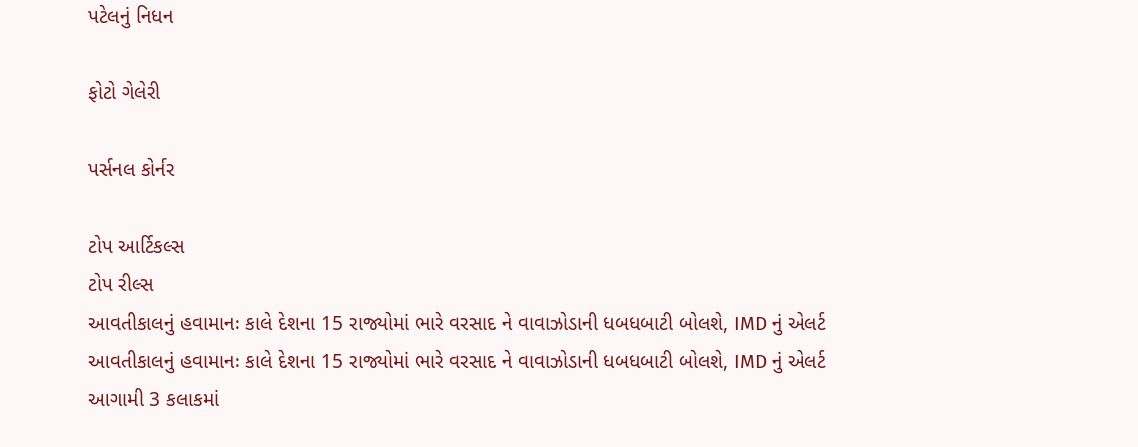પટેલનું નિધન

ફોટો ગેલેરી

પર્સનલ કોર્નર

ટોપ આર્ટિકલ્સ
ટોપ રીલ્સ
આવતીકાલનું હવામાનઃ કાલે દેશના 15 રાજ્યોમાં ભારે વરસાદ ને વાવાઝોડાની ધબધબાટી બોલશે, IMD નું એલર્ટ
આવતીકાલનું હવામાનઃ કાલે દેશના 15 રાજ્યોમાં ભારે વરસાદ ને વાવાઝોડાની ધબધબાટી બોલશે, IMD નું એલર્ટ
આગામી 3 કલાકમાં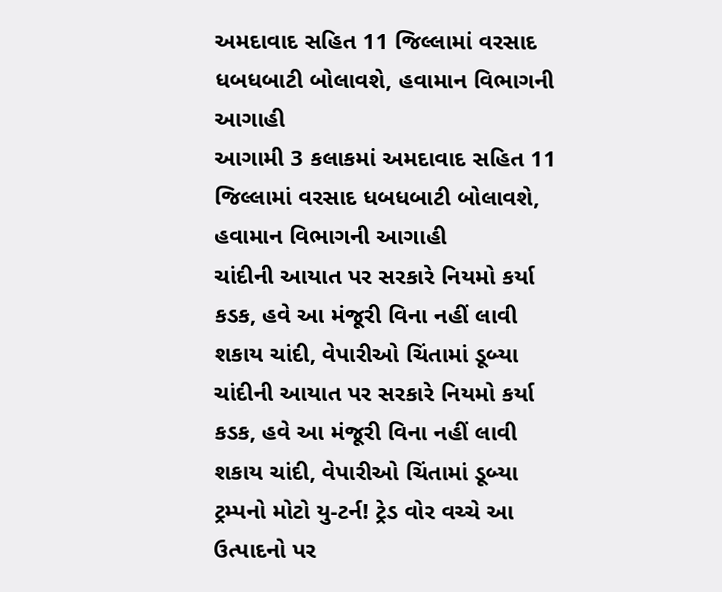અમદાવાદ સહિત 11 જિલ્લામાં વરસાદ ધબધબાટી બોલાવશે, હવામાન વિભાગની આગાહી
આગામી 3 કલાકમાં અમદાવાદ સહિત 11 જિલ્લામાં વરસાદ ધબધબાટી બોલાવશે, હવામાન વિભાગની આગાહી
ચાંદીની આયાત પર સરકારે નિયમો કર્યા કડક, હવે આ મંજૂરી વિના નહીં લાવી શકાય ચાંદી, વેપારીઓ ચિંતામાં ડૂબ્યા
ચાંદીની આયાત પર સરકારે નિયમો કર્યા કડક, હવે આ મંજૂરી વિના નહીં લાવી શકાય ચાંદી, વેપારીઓ ચિંતામાં ડૂબ્યા
ટ્રમ્પનો મોટો યુ-ટર્ન! ટ્રેડ વોર વચ્ચે આ ઉત્પાદનો પર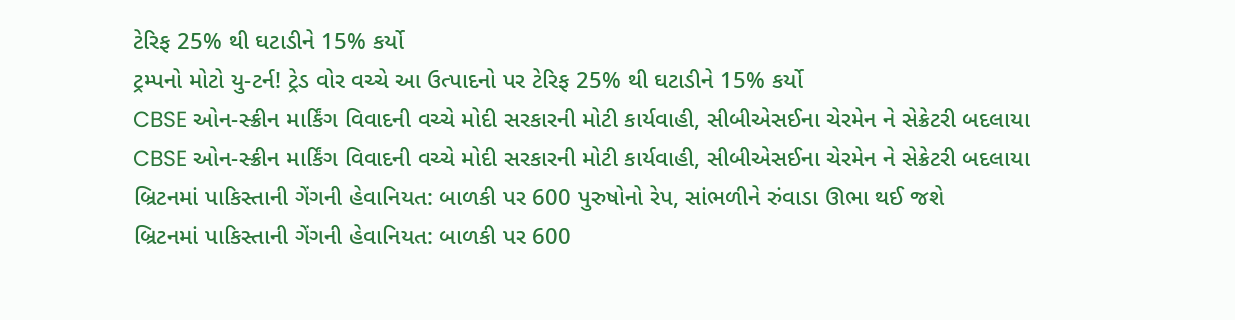ટેરિફ 25% થી ઘટાડીને 15% કર્યો
ટ્રમ્પનો મોટો યુ-ટર્ન! ટ્રેડ વોર વચ્ચે આ ઉત્પાદનો પર ટેરિફ 25% થી ઘટાડીને 15% કર્યો
CBSE ઓન-સ્ક્રીન માર્કિંગ વિવાદની વચ્ચે મોદી સરકારની મોટી કાર્યવાહી, સીબીએસઈના ચેરમેન ને સેક્રેટરી બદલાયા
CBSE ઓન-સ્ક્રીન માર્કિંગ વિવાદની વચ્ચે મોદી સરકારની મોટી કાર્યવાહી, સીબીએસઈના ચેરમેન ને સેક્રેટરી બદલાયા
બ્રિટનમાં પાકિસ્તાની ગેંગની હેવાનિયત: બાળકી પર 600 પુરુષોનો રેપ, સાંભળીને રુંવાડા ઊભા થઈ જશે
બ્રિટનમાં પાકિસ્તાની ગેંગની હેવાનિયત: બાળકી પર 600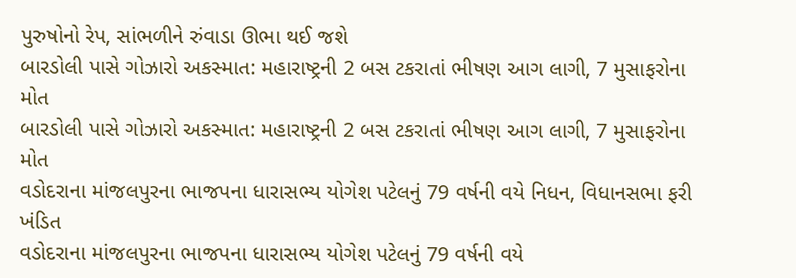પુરુષોનો રેપ, સાંભળીને રુંવાડા ઊભા થઈ જશે
બારડોલી પાસે ગોઝારો અકસ્માત: મહારાષ્ટ્રની 2 બસ ટકરાતાં ભીષણ આગ લાગી, 7 મુસાફરોના મોત
બારડોલી પાસે ગોઝારો અકસ્માત: મહારાષ્ટ્રની 2 બસ ટકરાતાં ભીષણ આગ લાગી, 7 મુસાફરોના મોત
વડોદરાના માંજલપુરના ભાજપના ધારાસભ્ય યોગેશ પટેલનું 79 વર્ષની વયે નિધન, વિધાનસભા ફરી ખંડિત
વડોદરાના માંજલપુરના ભાજપના ધારાસભ્ય યોગેશ પટેલનું 79 વર્ષની વયે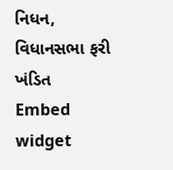નિધન, વિધાનસભા ફરી ખંડિત
Embed widget